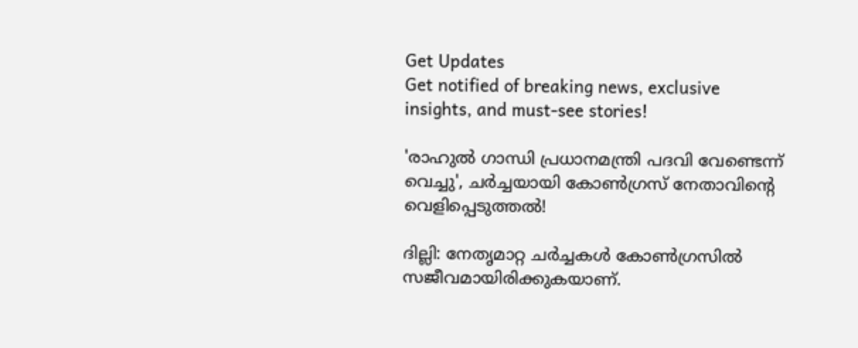Get Updates
Get notified of breaking news, exclusive insights, and must-see stories!

'രാഹുൽ ഗാന്ധി പ്രധാനമന്ത്രി പദവി വേണ്ടെന്ന് വെച്ചു', ചർച്ചയായി കോൺഗ്രസ് നേതാവിന്റെ വെളിപ്പെടുത്തൽ!

ദില്ലി: നേതൃമാറ്റ ചര്‍ച്ചകള്‍ കോണ്‍ഗ്രസില്‍ സജീവമായിരിക്കുകയാണ്.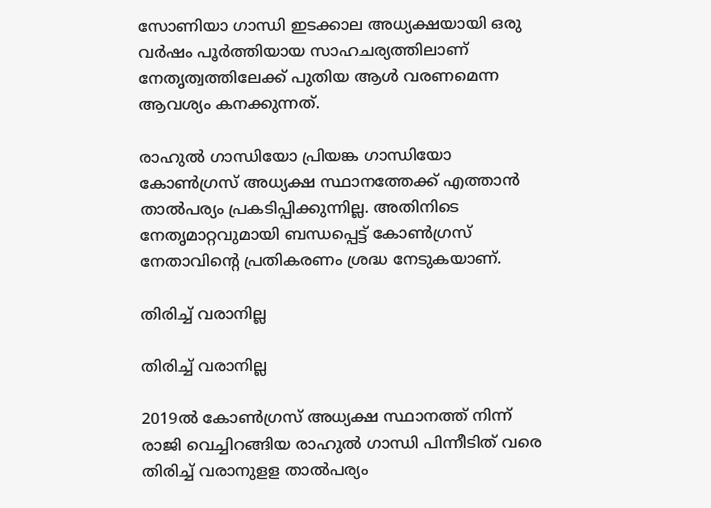സോണിയാ ഗാന്ധി ഇടക്കാല അധ്യക്ഷയായി ഒരു വര്‍ഷം പൂര്‍ത്തിയായ സാഹചര്യത്തിലാണ് നേതൃത്വത്തിലേക്ക് പുതിയ ആള്‍ വരണമെന്ന ആവശ്യം കനക്കുന്നത്.

രാഹുല്‍ ഗാന്ധിയോ പ്രിയങ്ക ഗാന്ധിയോ കോണ്‍ഗ്രസ് അധ്യക്ഷ സ്ഥാനത്തേക്ക് എത്താന്‍ താല്‍പര്യം പ്രകടിപ്പിക്കുന്നില്ല. അതിനിടെ നേതൃമാറ്റവുമായി ബന്ധപ്പെട്ട് കോണ്‍ഗ്രസ് നേതാവിന്റെ പ്രതികരണം ശ്രദ്ധ നേടുകയാണ്.

തിരിച്ച് വരാനില്ല

തിരിച്ച് വരാനില്ല

2019ല്‍ കോണ്‍ഗ്രസ് അധ്യക്ഷ സ്ഥാനത്ത് നിന്ന് രാജി വെച്ചിറങ്ങിയ രാഹുല്‍ ഗാന്ധി പിന്നീടിത് വരെ തിരിച്ച് വരാനുളള താല്‍പര്യം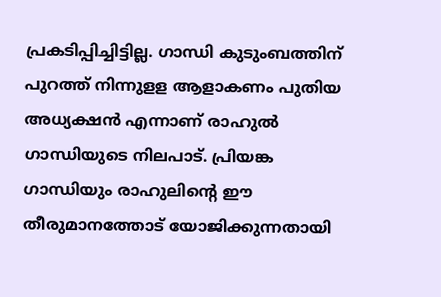പ്രകടിപ്പിച്ചിട്ടില്ല. ഗാന്ധി കുടുംബത്തിന് പുറത്ത് നിന്നുളള ആളാകണം പുതിയ അധ്യക്ഷന്‍ എന്നാണ് രാഹുല്‍ ഗാന്ധിയുടെ നിലപാട്. പ്രിയങ്ക ഗാന്ധിയും രാഹുലിന്റെ ഈ തീരുമാനത്തോട് യോജിക്കുന്നതായി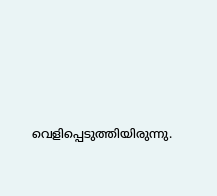വെളിപ്പെടുത്തിയിരുന്നു.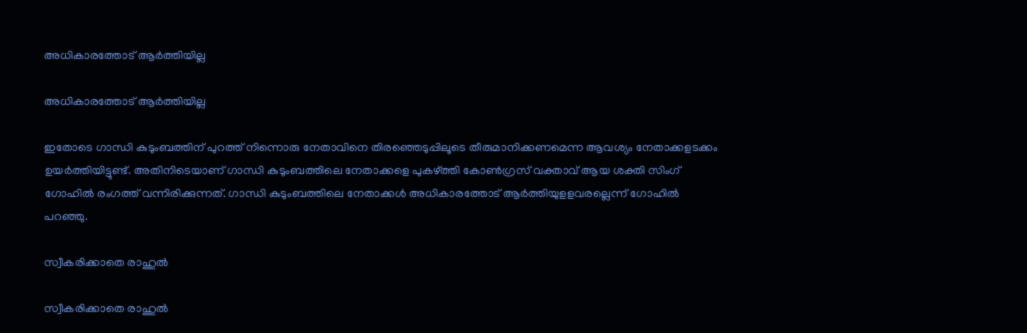അധികാരത്തോട് ആർത്തിയില്ല

അധികാരത്തോട് ആർത്തിയില്ല

ഇതോടെ ഗാന്ധി കുടുംബത്തിന് പുറത്ത് നിന്നൊരു നേതാവിനെ തിരഞ്ഞെടുപ്പിലൂടെ തീരുമാനിക്കണമെന്ന ആവശ്യം നേതാക്കളടക്കം ഉയര്‍ത്തിയിട്ടുണ്ട്. അതിനിടെയാണ് ഗാന്ധി കുടുംബത്തിലെ നേതാക്കളെ പുകഴ്ത്തി കോണ്‍ഗ്രസ് വക്താവ് ആയ ശക്തി സിംഗ് ഗോഹില്‍ രംഗത്ത് വന്നിരിക്കുന്നത്. ഗാന്ധി കുടുംബത്തിലെ നേതാക്കള്‍ അധികാരത്തോട് ആര്‍ത്തിയുളളവരല്ലെന്ന് ഗോഹില്‍ പറഞ്ഞു.

സ്വീകരിക്കാതെ രാഹുൽ

സ്വീകരിക്കാതെ രാഹുൽ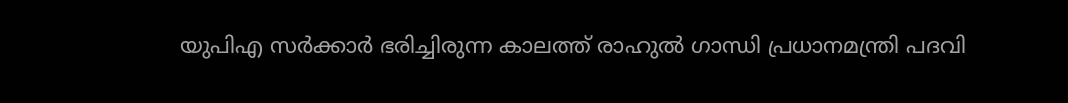യുപിഎ സര്‍ക്കാര്‍ ഭരിച്ചിരുന്ന കാലത്ത് രാഹുല്‍ ഗാന്ധി പ്രധാനമന്ത്രി പദവി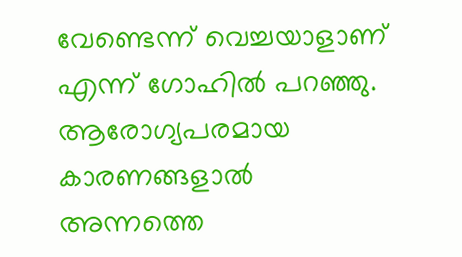വേണ്ടെന്ന് വെച്ചയാളാണ് എന്ന് ഗോഹില്‍ പറഞ്ഞു. ആരോഗ്യപരമായ കാരണങ്ങളാല്‍ അന്നത്തെ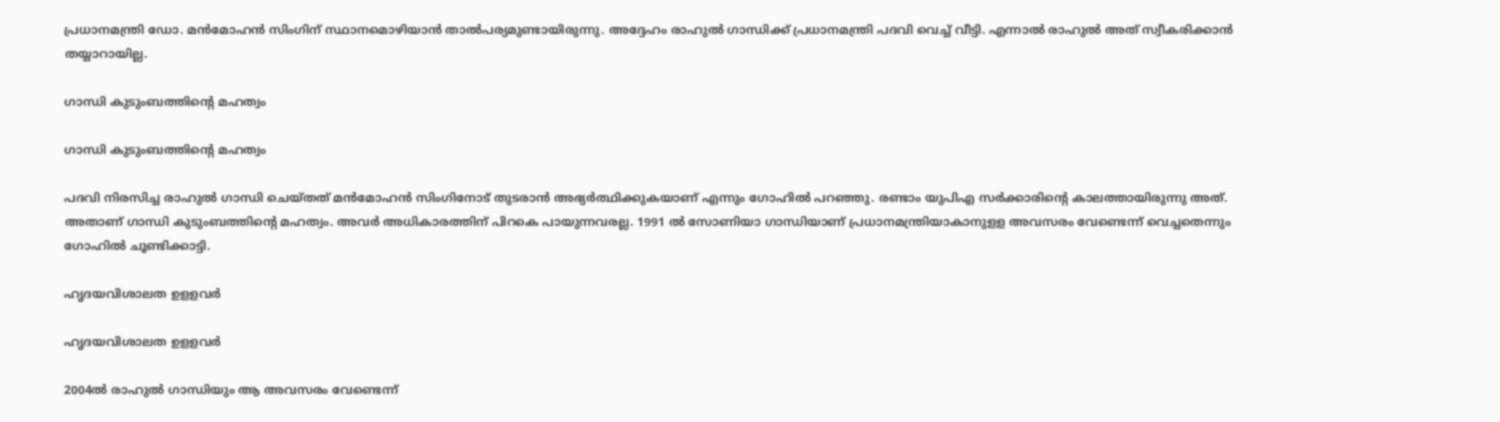പ്രധാനമന്ത്രി ഡോ. മന്‍മോഹന്‍ സിംഗിന് സ്ഥാനമൊഴിയാന്‍ താല്‍പര്യമുണ്ടായിരുന്നു. അദ്ദേഹം രാഹുല്‍ ഗാന്ധിക്ക് പ്രധാനമന്ത്രി പദവി വെച്ച് വീട്ടി. എന്നാല്‍ രാഹുല്‍ അത് സ്വീകരിക്കാന്‍ തയ്യാറായില്ല.

ഗാന്ധി കുടുംബത്തിന്റെ മഹത്വം

ഗാന്ധി കുടുംബത്തിന്റെ മഹത്വം

പദവി നിരസിച്ച രാഹുല്‍ ഗാന്ധി ചെയ്തത് മന്‍മോഹന്‍ സിംഗിനോട് തുടരാന്‍ അഭ്യര്‍ത്ഥിക്കുകയാണ് എന്നും ഗോഹില്‍ പറഞ്ഞു. രണ്ടാം യുപിഎ സര്‍ക്കാരിന്റെ കാലത്തായിരുന്നു അത്. അതാണ് ഗാന്ധി കുടുംബത്തിന്റെ മഹത്വം. അവര്‍ അധികാരത്തിന് പിറകെ പായുന്നവരല്ല. 1991 ല്‍ സോണിയാ ഗാന്ധിയാണ് പ്രധാനമന്ത്രിയാകാനുളള അവസരം വേണ്ടെന്ന് വെച്ചതെന്നും ഗോഹില്‍ ചൂണ്ടിക്കാട്ടി.

ഹൃദയവിശാലത ഉളളവർ

ഹൃദയവിശാലത ഉളളവർ

2004ല്‍ രാഹുല്‍ ഗാന്ധിയും ആ അവസരം വേണ്ടെന്ന്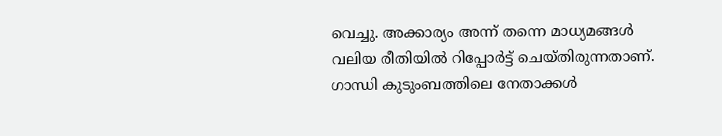വെച്ചു. അക്കാര്യം അന്ന് തന്നെ മാധ്യമങ്ങള്‍ വലിയ രീതിയില്‍ റിപ്പോര്‍ട്ട് ചെയ്തിരുന്നതാണ്. ഗാന്ധി കുടുംബത്തിലെ നേതാക്കള്‍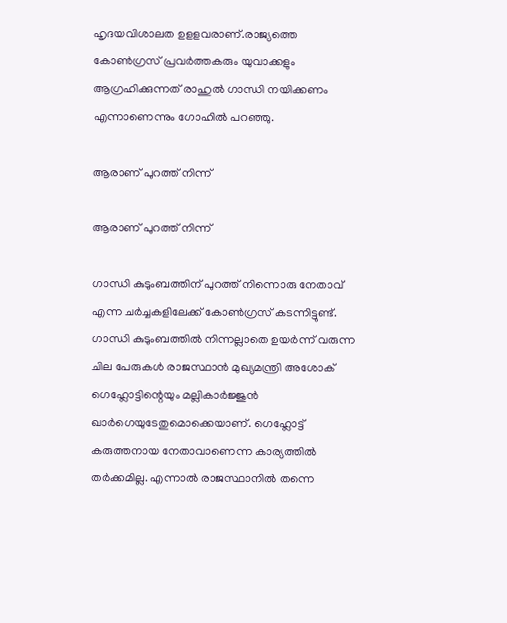ഹൃദയവിശാലത ഉളളവരാണ്.രാജ്യത്തെ കോണ്‍ഗ്രസ് പ്രവര്‍ത്തകരും യുവാക്കളും ആഗ്രഹിക്കുന്നത് രാഹുല്‍ ഗാന്ധി നയിക്കണം എന്നാണെന്നും ഗോഹില്‍ പറഞ്ഞു.

ആരാണ് പുറത്ത് നിന്ന്

ആരാണ് പുറത്ത് നിന്ന്

ഗാന്ധി കുടുംബത്തിന് പുറത്ത് നിന്നൊരു നേതാവ് എന്ന ചർച്ചകളിലേക്ക് കോൺഗ്രസ് കടന്നിട്ടുണ്ട്. ഗാന്ധി കുടുംബത്തില്‍ നിന്നല്ലാതെ ഉയര്‍ന്ന് വരുന്ന ചില പേരുകള്‍ രാജസ്ഥാന്‍ മുഖ്യമന്ത്രി അശോക് ഗെഹ്ലോട്ടിന്റെയും മല്ലികാര്‍ജ്ജുന്‍ ഖാര്‍ഗെയുടേതുമൊക്കെയാണ്. ഗെഹ്ലോട്ട് കരുത്തനായ നേതാവാണെന്ന കാര്യത്തില്‍ തര്‍ക്കമില്ല. എന്നാല്‍ രാജസ്ഥാനില്‍ തന്നെ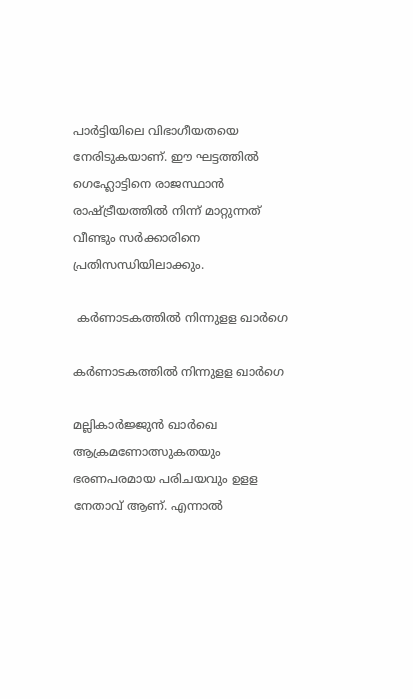പാര്‍ട്ടിയിലെ വിഭാഗീയതയെ നേരിടുകയാണ്. ഈ ഘട്ടത്തില്‍ ഗെഹ്ലോട്ടിനെ രാജസ്ഥാന്‍ രാഷ്ട്രീയത്തില്‍ നിന്ന് മാറ്റുന്നത് വീണ്ടും സര്‍ക്കാരിനെ പ്രതിസന്ധിയിലാക്കും.

 കര്‍ണാടകത്തില്‍ നിന്നുളള ഖാര്‍ഗെ

കര്‍ണാടകത്തില്‍ നിന്നുളള ഖാര്‍ഗെ

മല്ലികാര്‍ജ്ജുന്‍ ഖാര്‍ഖെ ആക്രമണോത്സുകതയും ഭരണപരമായ പരിചയവും ഉളള നേതാവ് ആണ്. എന്നാല്‍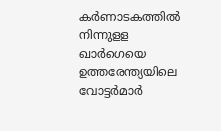കര്‍ണാടകത്തില്‍ നിന്നുളള ഖാര്‍ഗെയെ ഉത്തരേന്ത്യയിലെ വോട്ടര്‍മാര്‍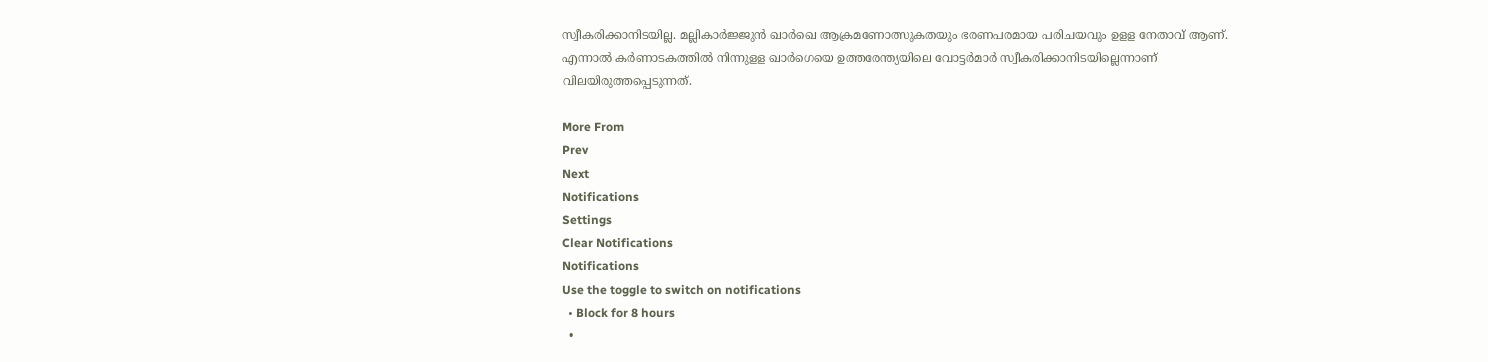സ്വീകരിക്കാനിടയില്ല. മല്ലികാര്‍ജ്ജുന്‍ ഖാര്‍ഖെ ആക്രമണോത്സുകതയും ഭരണപരമായ പരിചയവും ഉളള നേതാവ് ആണ്. എന്നാല്‍ കര്‍ണാടകത്തില്‍ നിന്നുളള ഖാര്‍ഗെയെ ഉത്തരേന്ത്യയിലെ വോട്ടര്‍മാര്‍ സ്വീകരിക്കാനിടയില്ലെന്നാണ് വിലയിരുത്തപ്പെടുന്നത്.

More From
Prev
Next
Notifications
Settings
Clear Notifications
Notifications
Use the toggle to switch on notifications
  • Block for 8 hours
  •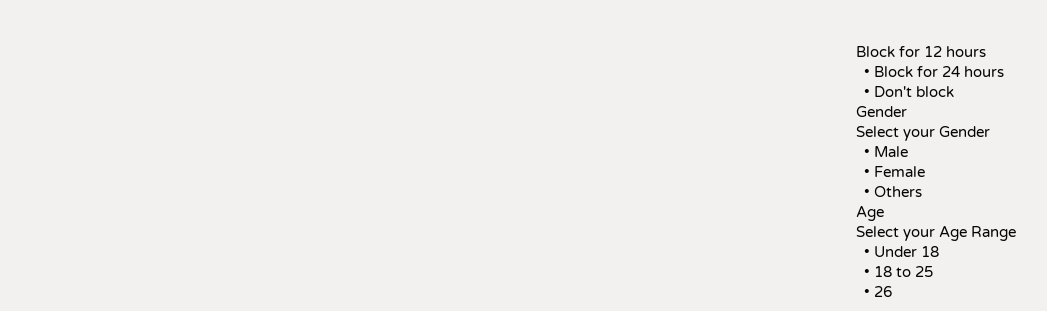Block for 12 hours
  • Block for 24 hours
  • Don't block
Gender
Select your Gender
  • Male
  • Female
  • Others
Age
Select your Age Range
  • Under 18
  • 18 to 25
  • 26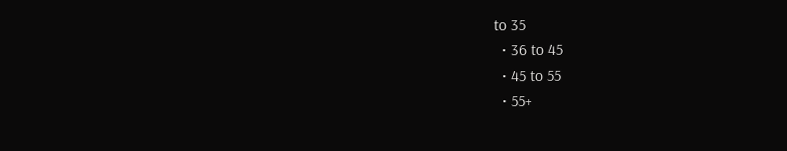to 35
  • 36 to 45
  • 45 to 55
  • 55+